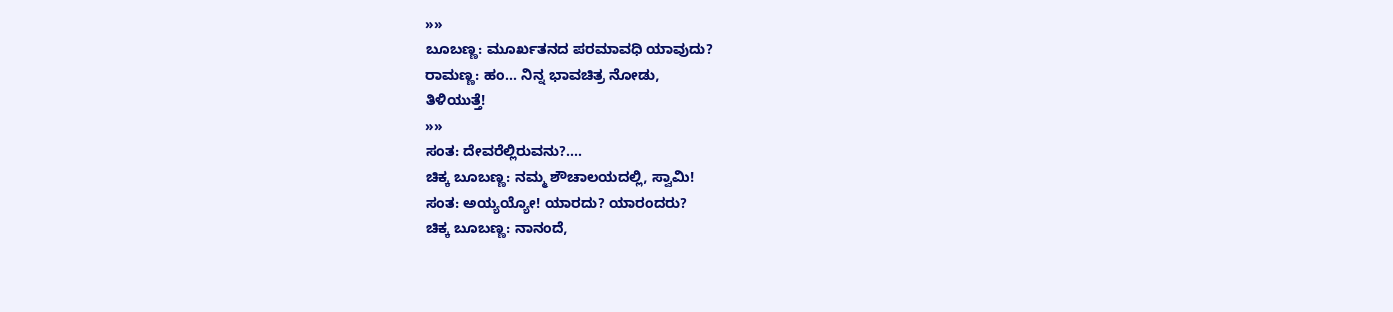»»
ಬೂಬಣ್ಣ: ಮೂರ್ಖತನದ ಪರಮಾವಧಿ ಯಾವುದು?
ರಾಮಣ್ಣ: ಹಂ... ನಿನ್ನ ಭಾವಚಿತ್ರ ನೋಡು,
ತಿಳಿಯುತ್ತೆ!
»»
ಸಂತ: ದೇವರೆಲ್ಲಿರುವನು?....
ಚಿಕ್ಕ ಬೂಬಣ್ಣ: ನಮ್ಮ ಶೌಚಾಲಯದಲ್ಲಿ, ಸ್ವಾಮಿ!
ಸಂತ: ಅಯ್ಯಯ್ಯೋ! ಯಾರದು? ಯಾರಂದರು?
ಚಿಕ್ಕ ಬೂಬಣ್ಣ: ನಾನಂದೆ,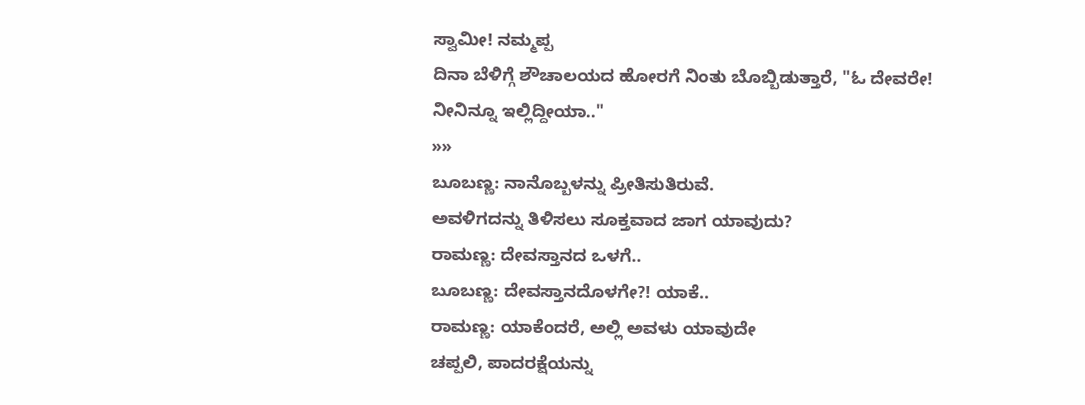ಸ್ವಾಮೀ! ನಮ್ಮಪ್ಪ
ದಿನಾ ಬೆಳಿಗ್ಗೆ ಶೌಚಾಲಯದ ಹೋರಗೆ ನಿಂತು ಬೊಬ್ಬಿಡುತ್ತಾರೆ, "ಓ ದೇವರೇ!
ನೀನಿನ್ನೂ ಇಲ್ಲಿದ್ದೀಯಾ.."
»»
ಬೂಬಣ್ಣ: ನಾನೊಬ್ಬಳನ್ನು ಪ್ರೀತಿಸುತಿರುವೆ.
ಅವಳಿಗದನ್ನು ತಿಳಿಸಲು ಸೂಕ್ತವಾದ ಜಾಗ ಯಾವುದು?
ರಾಮಣ್ಣ: ದೇವಸ್ತಾನದ ಒಳಗೆ..
ಬೂಬಣ್ಣ: ದೇವಸ್ತಾನದೊಳಗೇ?! ಯಾಕೆ..
ರಾಮಣ್ಣ: ಯಾಕೆಂದರೆ, ಅಲ್ಲಿ ಅವಳು ಯಾವುದೇ
ಚಪ್ಪಲಿ, ಪಾದರಕ್ಷೆಯನ್ನು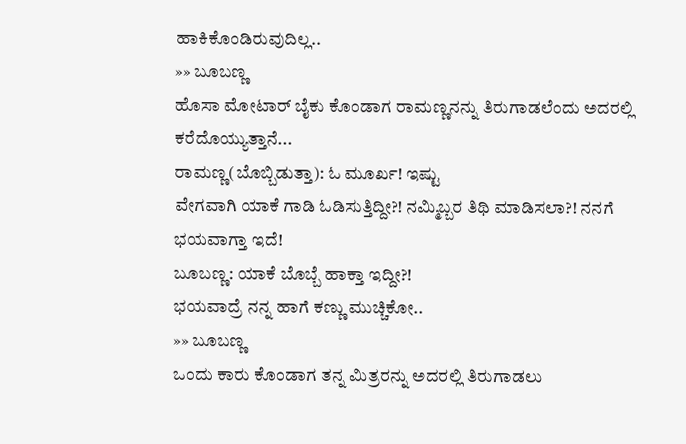ಹಾಕಿಕೊಂಡಿರುವುದಿಲ್ಲ..
»» ಬೂಬಣ್ಣ
ಹೊಸಾ ಮೋಟಾರ್ ಬೈಕು ಕೊಂಡಾಗ ರಾಮಣ್ಣನನ್ನು ತಿರುಗಾಡಲೆಂದು ಅದರಲ್ಲಿ
ಕರೆದೊಯ್ಯುತ್ತಾನೆ...
ರಾಮಣ್ಣ(ಬೊಬ್ಬಿಡುತ್ತಾ): ಓ ಮೂರ್ಖ! ಇಷ್ಟು
ವೇಗವಾಗಿ ಯಾಕೆ ಗಾಡಿ ಓಡಿಸುತ್ತಿದ್ದೀ?! ನಮ್ಮಿಬ್ಬರ ತಿಥಿ ಮಾಡಿಸಲಾ?! ನನಗೆ
ಭಯವಾಗ್ತಾ ಇದೆ!
ಬೂಬಣ್ಣ: ಯಾಕೆ ಬೊಬ್ಬೆ ಹಾಕ್ತಾ ಇದ್ದೀ?!
ಭಯವಾದ್ರೆ ನನ್ನ ಹಾಗೆ ಕಣ್ಣು ಮುಚ್ಚಿಕೋ..
»» ಬೂಬಣ್ಣ
ಒಂದು ಕಾರು ಕೊಂಡಾಗ ತನ್ನ ಮಿತ್ರರನ್ನು ಅದರಲ್ಲಿ ತಿರುಗಾಡಲು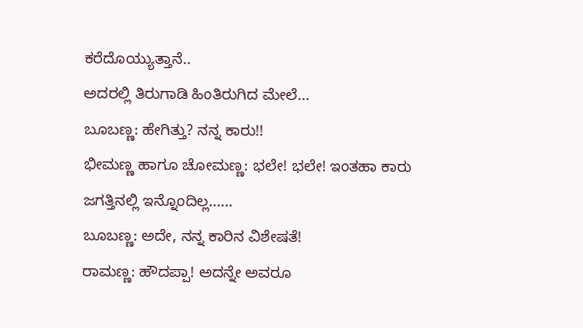ಕರೆದೊಯ್ಯುತ್ತಾನೆ..
ಅದರಲ್ಲಿ ತಿರುಗಾಡಿ ಹಿಂತಿರುಗಿದ ಮೇಲೆ...
ಬೂಬಣ್ಣ: ಹೇಗಿತ್ತು? ನನ್ನ ಕಾರು!!
ಭೀಮಣ್ಣ ಹಾಗೂ ಚೋಮಣ್ಣ: ಭಲೇ! ಭಲೇ! ಇಂತಹಾ ಕಾರು
ಜಗತ್ತಿನಲ್ಲಿ ಇನ್ನೊಂದಿಲ್ಲ......
ಬೂಬಣ್ಣ: ಅದೇ, ನನ್ನ ಕಾರಿನ ವಿಶೇಷತೆ!
ರಾಮಣ್ಣ: ಹೌದಪ್ಪಾ! ಅದನ್ನೇ ಅವರೂ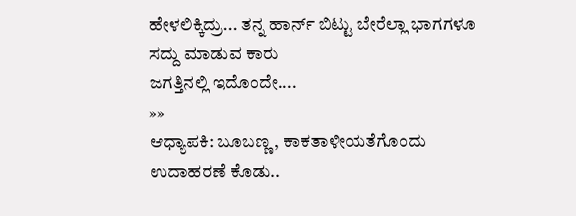ಹೇಳಲಿಕ್ಕಿದ್ರು... ತನ್ನ ಹಾರ್ನ್ ಬಿಟ್ಟು ಬೇರೆಲ್ಲಾ ಭಾಗಗಳೂ ಸದ್ದು ಮಾಡುವ ಕಾರು
ಜಗತ್ತಿನಲ್ಲಿ ಇದೊಂದೇ....
»»
ಆಧ್ಯಾಪಕಿ: ಬೂಬಣ್ಣ, ಕಾಕತಾಳೀಯತೆಗೊಂದು ಉದಾಹರಣೆ ಕೊಡು..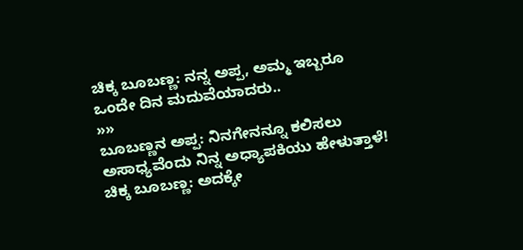ಚಿಕ್ಕ ಬೂಬಣ್ಣ: ನನ್ನ ಅಪ್ಪ, ಅಮ್ಮ ಇಬ್ಬರೂ
ಒಂದೇ ದಿನ ಮದುವೆಯಾದರು..
»»
ಬೂಬಣ್ಣನ ಅಪ್ಪ: ನಿನಗೇನನ್ನೂ ಕಲಿಸಲು
ಅಸಾಧ್ಯವೆಂದು ನಿನ್ನ ಅಧ್ಯಾಪಕಿಯು ಹೇಳುತ್ತಾಳೆ!
ಚಿಕ್ಕ ಬೂಬಣ್ಣ: ಅದಕ್ಕೇ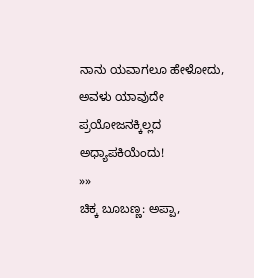ನಾನು ಯವಾಗಲೂ ಹೇಳೋದು,
ಅವಳು ಯಾವುದೇ ಪ್ರಯೋಜನಕ್ಕಿಲ್ಲದ ಅಧ್ಯಾಪಕಿಯೆಂದು!
»»
ಚಿಕ್ಕ ಬೂಬಣ್ಣ: ಅಪ್ಪಾ,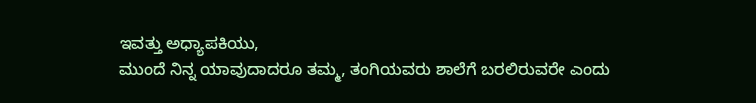ಇವತ್ತು ಅಧ್ಯಾಪಕಿಯು,
ಮುಂದೆ ನಿನ್ನ ಯಾವುದಾದರೂ ತಮ್ಮ, ತಂಗಿಯವರು ಶಾಲೆಗೆ ಬರಲಿರುವರೇ ಎಂದು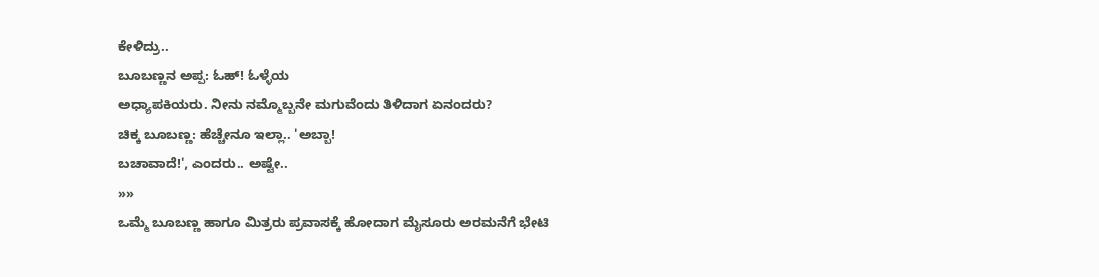ಕೇಳಿದ್ರು..
ಬೂಬಣ್ಣನ ಅಪ್ಪ: ಓಹ್! ಓಳ್ಳೆಯ
ಅಧ್ಯಾಪಕಿಯರು. ನೀನು ನಮ್ಮೊಬ್ಬನೇ ಮಗುವೆಂದು ತಿಳಿದಾಗ ಏನಂದರು?
ಚಿಕ್ಕ ಬೂಬಣ್ಣ: ಹೆಚ್ಚೇನೂ ಇಲ್ಲಾ.. 'ಅಬ್ಬಾ!
ಬಚಾವಾದೆ!', ಎಂದರು.. ಅಷ್ಟೇ..
»»
ಒಮ್ಮೆ ಬೂಬಣ್ಣ ಹಾಗೂ ಮಿತ್ರರು ಪ್ರವಾಸಕ್ಕೆ ಹೋದಾಗ ಮೈಸೂರು ಅರಮನೆಗೆ ಭೇಟಿ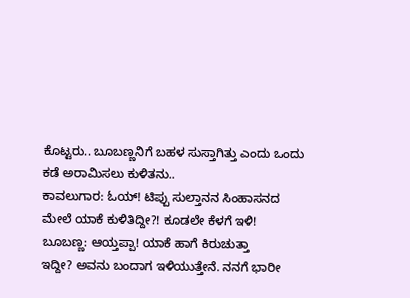ಕೊಟ್ಟರು.. ಬೂಬಣ್ಣನಿಗೆ ಬಹಳ ಸುಸ್ತಾಗಿತ್ತು ಎಂದು ಒಂದು ಕಡೆ ಅರಾಮಿಸಲು ಕುಳಿತನು..
ಕಾವಲುಗಾರ: ಓಯ್! ಟಿಪ್ಪು ಸುಲ್ತಾನನ ಸಿಂಹಾಸನದ
ಮೇಲೆ ಯಾಕೆ ಕುಳಿತಿದ್ದೀ?! ಕೂಡಲೇ ಕೆಳಗೆ ಇಳಿ!
ಬೂಬಣ್ಣ: ಆಯ್ತಪ್ಪಾ! ಯಾಕೆ ಹಾಗೆ ಕಿರುಚುತ್ತಾ
ಇದ್ದೀ? ಅವನು ಬಂದಾಗ ಇಳಿಯುತ್ತೇನೆ. ನನಗೆ ಭಾರೀ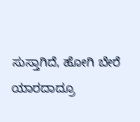ಸುಸ್ತಾಗಿದೆ, ಹೋಗಿ ಬೇರೆ
ಯಾರದಾದ್ರೂ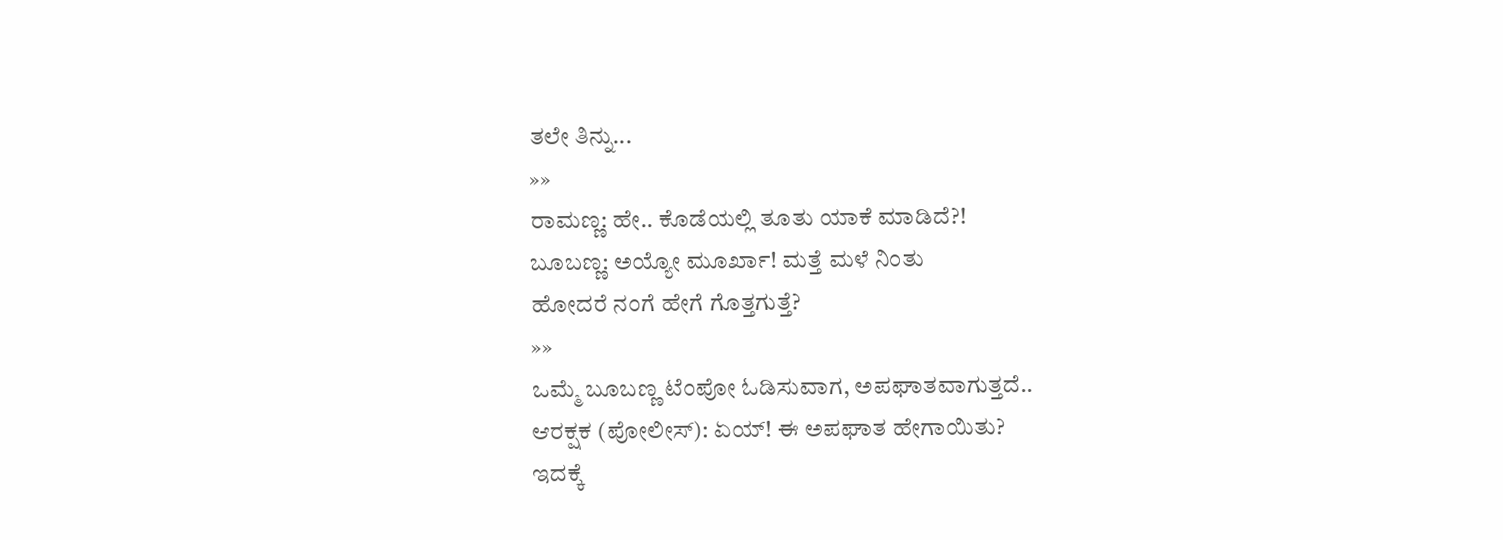ತಲೇ ತಿನ್ನು...
»»
ರಾಮಣ್ಣ: ಹೇ.. ಕೊಡೆಯಲ್ಲಿ ತೂತು ಯಾಕೆ ಮಾಡಿದೆ?!
ಬೂಬಣ್ಣ: ಅಯ್ಯೋ ಮೂರ್ಖಾ! ಮತ್ತೆ ಮಳೆ ನಿಂತು
ಹೋದರೆ ನಂಗೆ ಹೇಗೆ ಗೊತ್ತಗುತ್ತೆ?
»»
ಒಮ್ಮೆ ಬೂಬಣ್ಣ ಟೆಂಪೋ ಓಡಿಸುವಾಗ, ಅಪಘಾತವಾಗುತ್ತದೆ..
ಆರಕ್ಷಕ (ಪೋಲೀಸ್): ಏಯ್! ಈ ಅಪಘಾತ ಹೇಗಾಯಿತು?
ಇದಕ್ಕೆ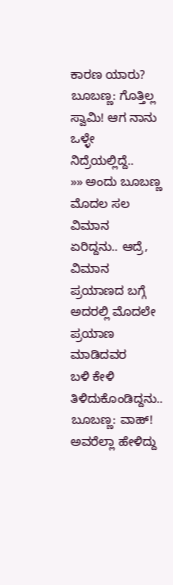ಕಾರಣ ಯಾರು?
ಬೂಬಣ್ಣ: ಗೊತ್ತಿಲ್ಲ ಸ್ವಾಮಿ! ಆಗ ನಾನು ಒಳ್ಳೇ
ನಿದ್ರೆಯಲ್ಲಿದ್ದೆ..
»» ಅಂದು ಬೂಬಣ್ಣ ಮೊದಲ ಸಲ ವಿಮಾನ
ಏರಿದ್ದನು.. ಆದ್ರೆ, ವಿಮಾನ ಪ್ರಯಾಣದ ಬಗ್ಗೆ ಅದರಲ್ಲಿ ಮೊದಲೇ ಪ್ರಯಾಣ ಮಾಡಿದವರ
ಬಳಿ ಕೇಳಿ ತಿಳಿದುಕೊಂಡಿದ್ದನು..
ಬೂಬಣ್ಣ: ವಾಹ್! ಅವರೆಲ್ಲಾ ಹೇಳಿದ್ದು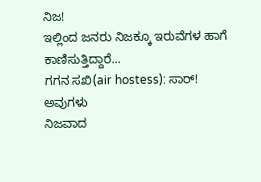ನಿಜ!
ಇಲ್ಲಿಂದ ಜನರು ನಿಜಕ್ಕೂ ಇರುವೆಗಳ ಹಾಗೆ ಕಾಣಿಸುತ್ತಿದ್ದಾರೆ...
ಗಗನ ಸಖಿ(air hostess): ಸಾರ್! ಅವುಗಳು
ನಿಜವಾದ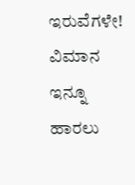ಇರುವೆಗಳೇ! ವಿಮಾನ ಇನ್ನೂ ಹಾರಲು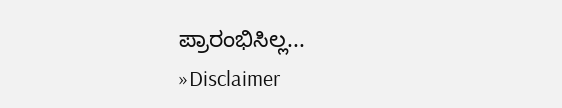ಪ್ರಾರಂಭಿಸಿಲ್ಲ...
»Disclaimer